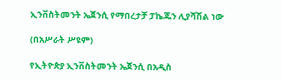ኢንቨስትመንት ኤጀንሲ የማበረታቻ ፓኬጁን ሊያሻሽል ነው

(በአሥራት ሥዩም)

የኢትዮጵያ ኢንቨስትመንት ኤጀንሲ በአዲስ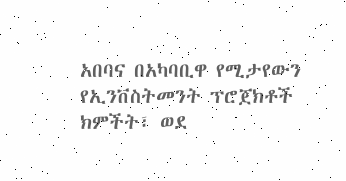አበባና በአካባቢዋ የሚታየውን የኢንቨስትመንት ፕሮጀክቶች ክምችት፣ ወደ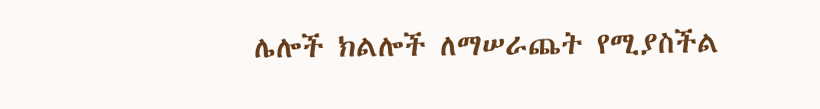ሌሎች ክልሎች ለማሠራጨት የሚያስችል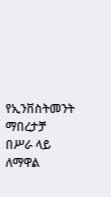የኢንቨስትመንት ማበረታቻ በሥራ ላይ ለማዋል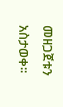መዘጋጀቱን አስታወቀ፡፡